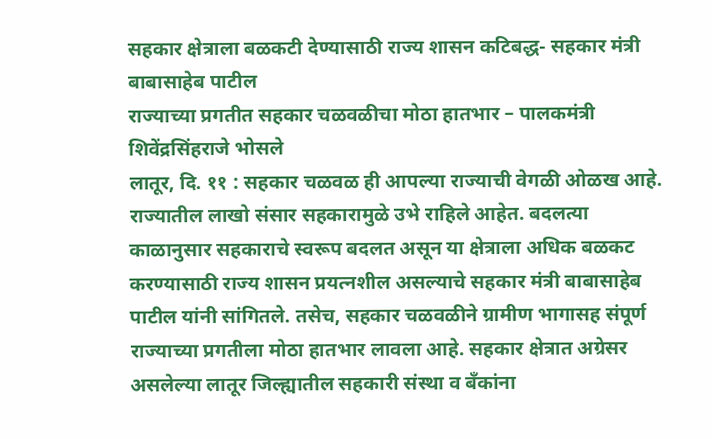सहकार क्षेत्राला बळकटी देण्यासाठी राज्य शासन कटिबद्ध- सहकार मंत्री बाबासाहेब पाटील
राज्याच्या प्रगतीत सहकार चळवळीचा मोठा हातभार – पालकमंत्री शिवेंद्रसिंहराजे भोसले
लातूर, दि. ११ : सहकार चळवळ ही आपल्या राज्याची वेगळी ओळख आहे. राज्यातील लाखो संसार सहकारामुळे उभे राहिले आहेत. बदलत्या काळानुसार सहकाराचे स्वरूप बदलत असून या क्षेत्राला अधिक बळकट करण्यासाठी राज्य शासन प्रयत्नशील असल्याचे सहकार मंत्री बाबासाहेब पाटील यांनी सांगितले. तसेच, सहकार चळवळीने ग्रामीण भागासह संपूर्ण राज्याच्या प्रगतीला मोठा हातभार लावला आहे. सहकार क्षेत्रात अग्रेसर असलेल्या लातूर जिल्ह्यातील सहकारी संस्था व बँकांना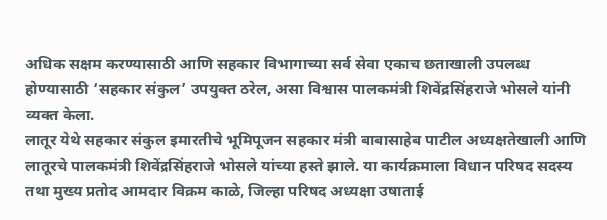अधिक सक्षम करण्यासाठी आणि सहकार विभागाच्या सर्व सेवा एकाच छताखाली उपलब्ध होण्यासाठी ‘सहकार संकुल’ उपयुक्त ठरेल, असा विश्वास पालकमंत्री शिवेंद्रसिंहराजे भोसले यांनी व्यक्त केला.
लातूर येथे सहकार संकुल इमारतीचे भूमिपूजन सहकार मंत्री बाबासाहेब पाटील अध्यक्षतेखाली आणि लातूरचे पालकमंत्री शिवेंद्रसिंहराजे भोसले यांच्या हस्ते झाले. या कार्यक्रमाला विधान परिषद सदस्य तथा मुख्य प्रतोद आमदार विक्रम काळे, जिल्हा परिषद अध्यक्षा उषाताई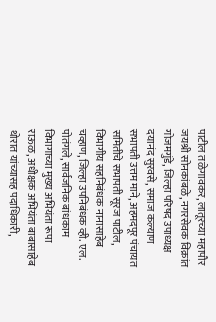पाटील तळेगावकर, लातूरच्या महापौर जयश्री सोनकांबळे, नगरसेवक विक्रांत गोजमगुंडे, जिल्हा परिषद उपाध्यक्ष दयानंद सुरवसे, समाज कल्याण सभापती उत्तम माने, अहमदपूर पंचायत समितीचे सभापती सूरज पाटील, विभागीय सहनिबंधक नानासाहेब चव्हाण, जिल्हा उपनिबंधक व्ही. एल. पोतंगले, सार्वजनिक बांधकाम विभागाच्या मुख्य अभियंता रूपा राऊळ, अधीक्षक अभियंता बाबासाहेब थोरात यांच्यासह पदाधिकारी,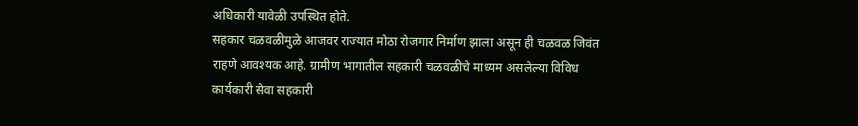अधिकारी यावेळी उपस्थित होते.
सहकार चळवळीमुळे आजवर राज्यात मोठा रोजगार निर्माण झाला असून ही चळवळ जिवंत राहणे आवश्यक आहे. ग्रामीण भागातील सहकारी चळवळीचे माध्यम असलेल्या विविध कार्यकारी सेवा सहकारी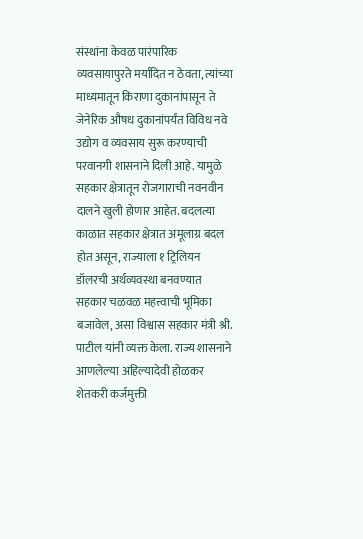संस्थांना केवळ पारंपारिक व्यवसायापुरते मर्यादित न ठेवता, त्यांच्या माध्यमातून किराणा दुकानांपासून ते जेनेरिक औषध दुकानांपर्यंत विविध नवे उद्योग व व्यवसाय सुरू करण्याची परवानगी शासनाने दिली आहे. यामुळे सहकार क्षेत्रातून रोजगाराची नवनवीन दालने खुली होणार आहेत. बदलत्या काळात सहकार क्षेत्रात अमूलाग्र बदल होत असून, राज्याला १ ट्रिलियन डॉलरची अर्थव्यवस्था बनवण्यात सहकार चळवळ महत्त्वाची भूमिका बजावेल, असा विश्वास सहकार मंत्री श्री. पाटील यांनी व्यक्त केला. राज्य शासनाने आणलेल्या अहिल्यादेवी होळकर शेतकरी कर्जमुक्ती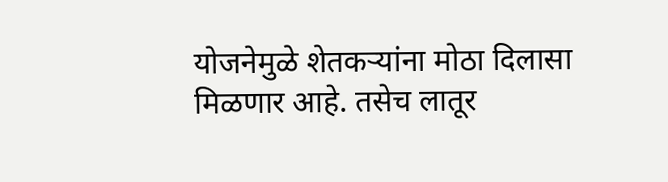योजनेमुळे शेतकऱ्यांना मोठा दिलासा मिळणार आहे. तसेच लातूर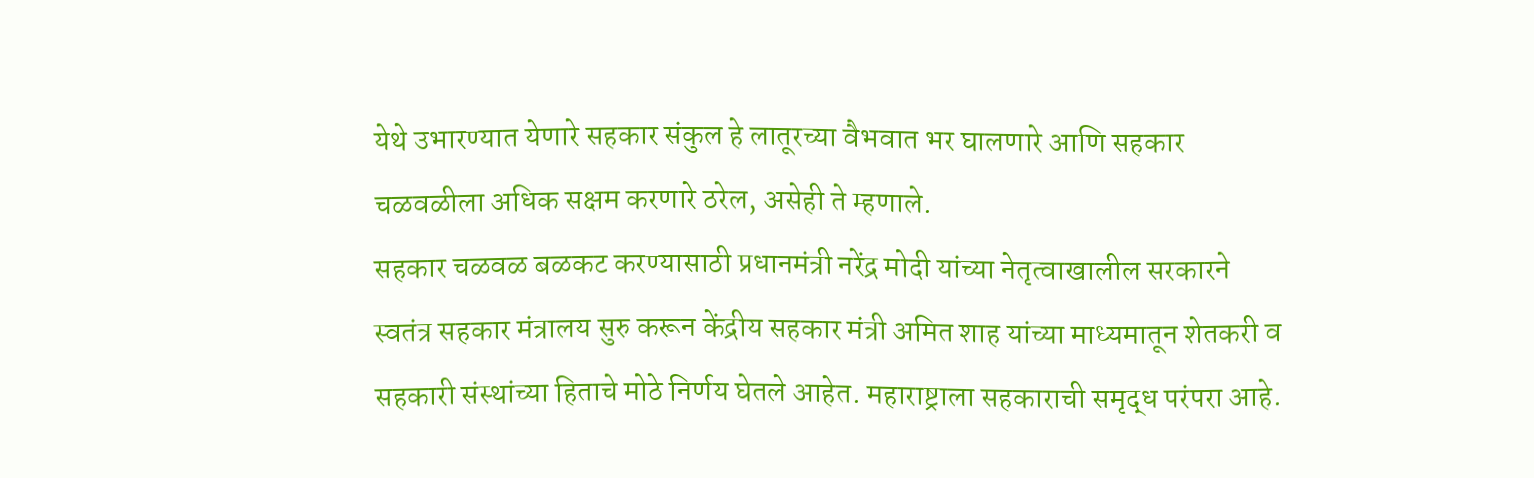येथे उभारण्यात येणारे सहकार संकुल हे लातूरच्या वैभवात भर घालणारे आणि सहकार चळवळीला अधिक सक्षम करणारे ठरेल, असेही ते म्हणाले.
सहकार चळवळ बळकट करण्यासाठी प्रधानमंत्री नरेंद्र मोदी यांच्या नेतृत्वाखालील सरकारने स्वतंत्र सहकार मंत्रालय सुरु करून केंद्रीय सहकार मंत्री अमित शाह यांच्या माध्यमातून शेतकरी व सहकारी संस्थांच्या हिताचे मोठे निर्णय घेतले आहेत. महाराष्ट्राला सहकाराची समृद्ध परंपरा आहे.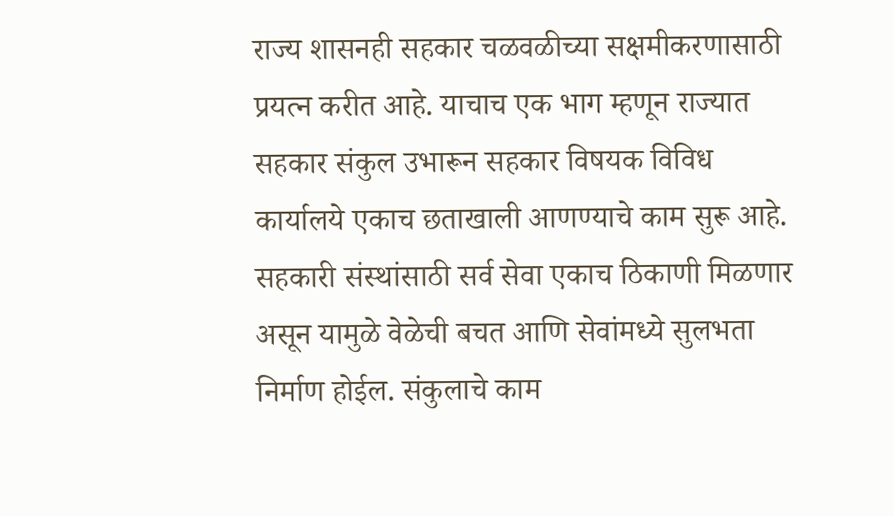राज्य शासनही सहकार चळवळीच्या सक्षमीकरणासाठी प्रयत्न करीत आहे. याचाच एक भाग म्हणून राज्यात सहकार संकुल उभारून सहकार विषयक विविध कार्यालये एकाच छताखाली आणण्याचे काम सुरू आहे. सहकारी संस्थांसाठी सर्व सेवा एकाच ठिकाणी मिळणार असून यामुळे वेळेची बचत आणि सेवांमध्ये सुलभता निर्माण होईल. संकुलाचे काम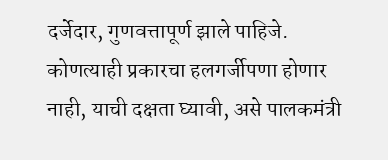दर्जेदार, गुणवत्तापूर्ण झाले पाहिजे. कोणत्याही प्रकारचा हलगर्जीपणा होणार नाही, याची दक्षता घ्यावी, असे पालकमंत्री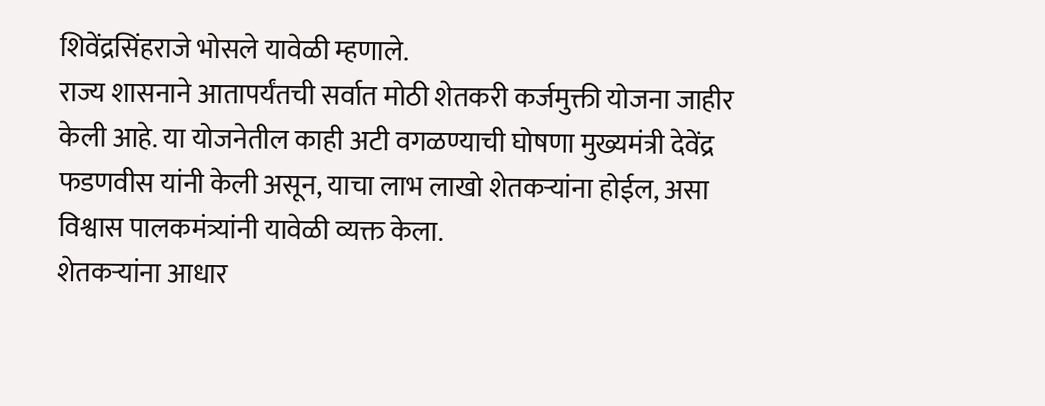शिवेंद्रसिंहराजे भोसले यावेळी म्हणाले.
राज्य शासनाने आतापर्यंतची सर्वात मोठी शेतकरी कर्जमुक्ती योजना जाहीर केली आहे. या योजनेतील काही अटी वगळण्याची घोषणा मुख्यमंत्री देवेंद्र फडणवीस यांनी केली असून, याचा लाभ लाखो शेतकऱ्यांना होईल, असा विश्वास पालकमंत्र्यांनी यावेळी व्यक्त केला.
शेतकऱ्यांना आधार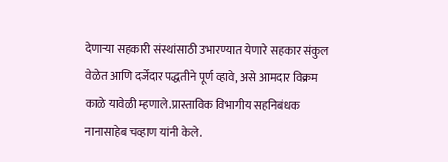देणाऱ्या सहकारी संस्थांसाठी उभारण्यात येणारे सहकार संकुल वेळेत आणि दर्जेदार पद्धतीने पूर्ण व्हावे, असे आमदार विक्रम काळे यावेळी म्हणाले.प्रास्ताविक विभागीय सहनिबंधक नानासाहेब चव्हाण यांनी केले.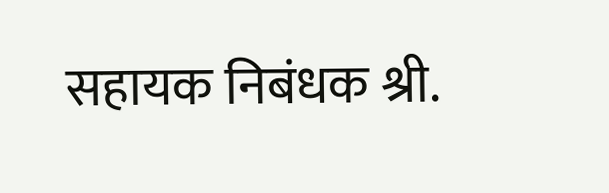सहायक निबंधक श्री.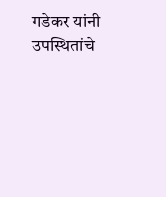गडेकर यांनी उपस्थितांचे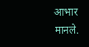आभार मानले.